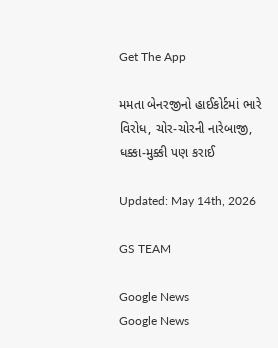Get The App

મમતા બેનરજીનો હાઈકોર્ટમાં ભારે વિરોધ, ચોર-ચોરની નારેબાજી, ધક્કા-મુક્કી પણ કરાઈ

Updated: May 14th, 2026

GS TEAM

Google News
Google News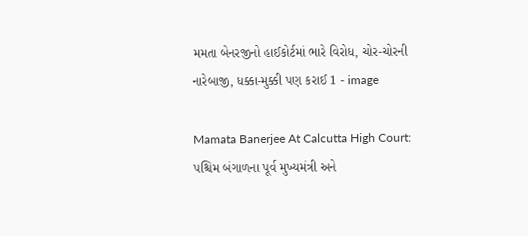મમતા બેનરજીનો હાઈકોર્ટમાં ભારે વિરોધ, ચોર-ચોરની નારેબાજી, ધક્કા-મુક્કી પણ કરાઈ 1 - image

Mamata Banerjee At Calcutta High Court: પશ્ચિમ બંગાળના પૂર્વ મુખ્યમંત્રી અને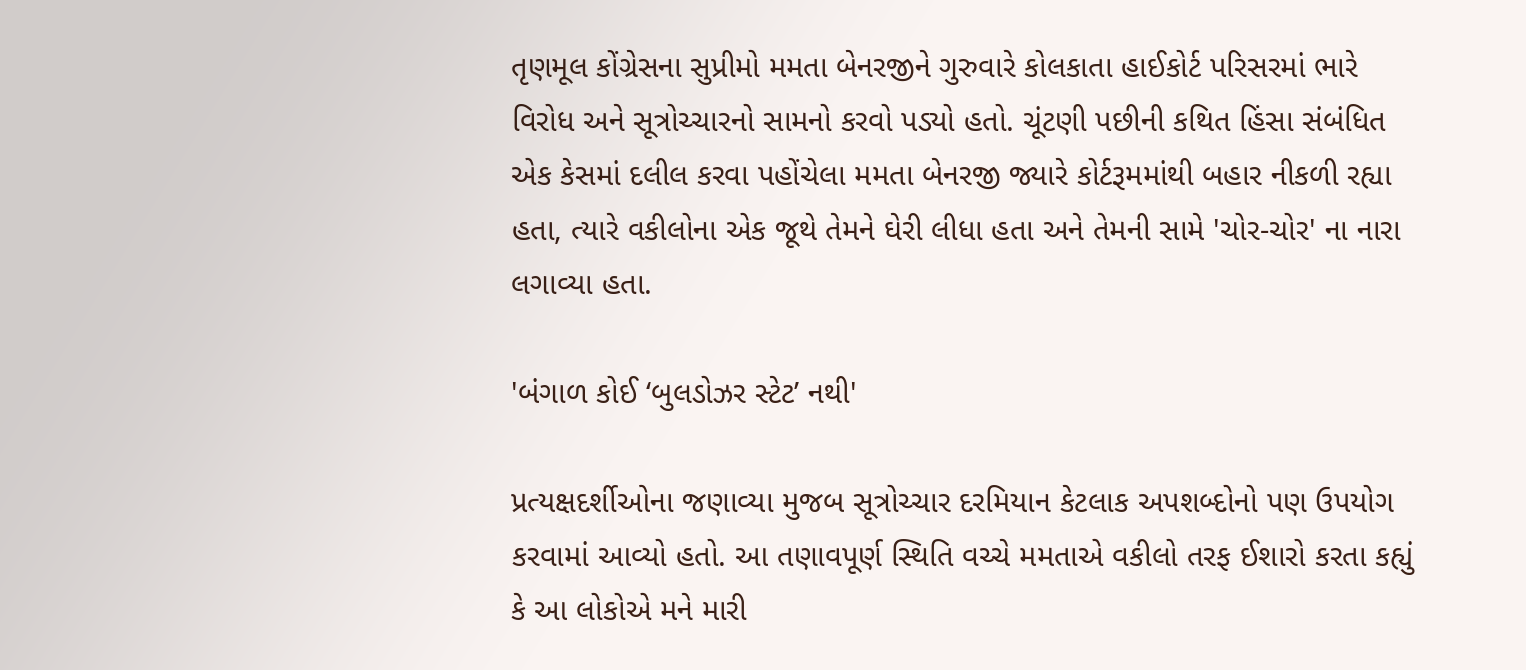તૃણમૂલ કોંગ્રેસના સુપ્રીમો મમતા બેનરજીને ગુરુવારે કોલકાતા હાઈકોર્ટ પરિસરમાં ભારે વિરોધ અને સૂત્રોચ્ચારનો સામનો કરવો પડ્યો હતો. ચૂંટણી પછીની કથિત હિંસા સંબંધિત એક કેસમાં દલીલ કરવા પહોંચેલા મમતા બેનરજી જ્યારે કોર્ટરૂમમાંથી બહાર નીકળી રહ્યા હતા, ત્યારે વકીલોના એક જૂથે તેમને ઘેરી લીધા હતા અને તેમની સામે 'ચોર-ચોર' ના નારા લગાવ્યા હતા.

'બંગાળ કોઈ ‘બુલડોઝર સ્ટેટ’ નથી'

પ્રત્યક્ષદર્શીઓના જણાવ્યા મુજબ સૂત્રોચ્ચાર દરમિયાન કેટલાક અપશબ્દોનો પણ ઉપયોગ કરવામાં આવ્યો હતો. આ તણાવપૂર્ણ સ્થિતિ વચ્ચે મમતાએ વકીલો તરફ ઈશારો કરતા કહ્યું કે આ લોકોએ મને મારી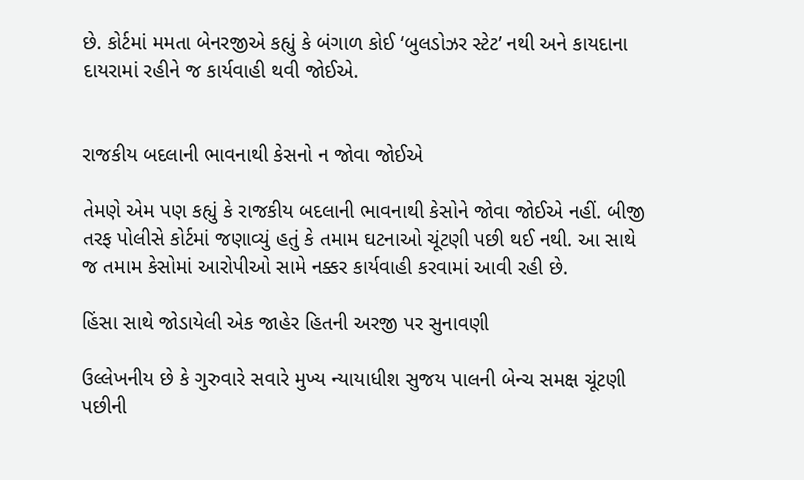છે. કોર્ટમાં મમતા બેનરજીએ કહ્યું કે બંગાળ કોઈ ‘બુલડોઝર સ્ટેટ’ નથી અને કાયદાના દાયરામાં રહીને જ કાર્યવાહી થવી જોઈએ.


રાજકીય બદલાની ભાવનાથી કેસનો ન જોવા જોઈએ

તેમણે એમ પણ કહ્યું કે રાજકીય બદલાની ભાવનાથી કેસોને જોવા જોઈએ નહીં. બીજી તરફ પોલીસે કોર્ટમાં જણાવ્યું હતું કે તમામ ઘટનાઓ ચૂંટણી પછી થઈ નથી. આ સાથે જ તમામ કેસોમાં આરોપીઓ સામે નક્કર કાર્યવાહી કરવામાં આવી રહી છે.

હિંસા સાથે જોડાયેલી એક જાહેર હિતની અરજી પર સુનાવણી

ઉલ્લેખનીય છે કે ગુરુવારે સવારે મુખ્ય ન્યાયાધીશ સુજય પાલની બેન્ચ સમક્ષ ચૂંટણી પછીની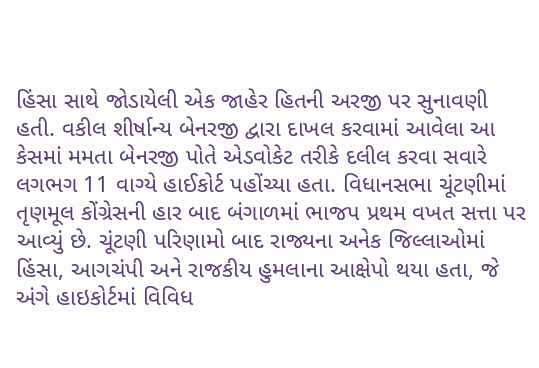હિંસા સાથે જોડાયેલી એક જાહેર હિતની અરજી પર સુનાવણી હતી. વકીલ શીર્ષાન્ય બેનરજી દ્વારા દાખલ કરવામાં આવેલા આ કેસમાં મમતા બેનરજી પોતે એડવોકેટ તરીકે દલીલ કરવા સવારે લગભગ 11 વાગ્યે હાઈકોર્ટ પહોંચ્યા હતા. વિધાનસભા ચૂંટણીમાં તૃણમૂલ કોંગ્રેસની હાર બાદ બંગાળમાં ભાજપ પ્રથમ વખત સત્તા પર આવ્યું છે. ચૂંટણી પરિણામો બાદ રાજ્યના અનેક જિલ્લાઓમાં હિંસા, આગચંપી અને રાજકીય હુમલાના આક્ષેપો થયા હતા, જે અંગે હાઇકોર્ટમાં વિવિધ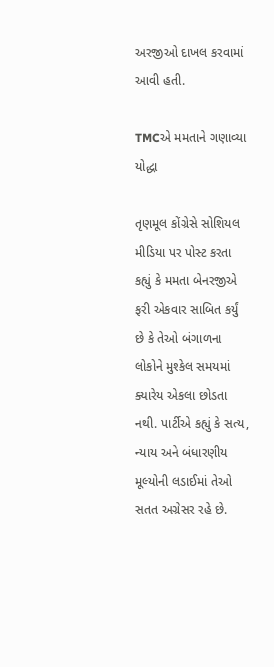અરજીઓ દાખલ કરવામાં આવી હતી.

TMCએ મમતાને ગણાવ્યા યોદ્ધા

તૃણમૂલ કોંગ્રેસે સોશિયલ મીડિયા પર પોસ્ટ કરતા કહ્યું કે મમતા બેનરજીએ ફરી એકવાર સાબિત કર્યું છે કે તેઓ બંગાળના લોકોને મુશ્કેલ સમયમાં ક્યારેય એકલા છોડતા નથી. પાર્ટીએ કહ્યું કે સત્ય, ન્યાય અને બંધારણીય મૂલ્યોની લડાઈમાં તેઓ સતત અગ્રેસર રહે છે.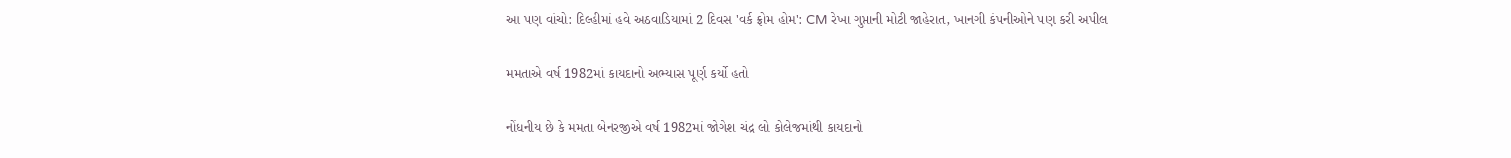આ પણ વાંચો: દિલ્હીમાં હવે અઠવાડિયામાં 2 દિવસ 'વર્ક ફ્રોમ હોમ': CM રેખા ગુપ્તાની મોટી જાહેરાત, ખાનગી કંપનીઓને પણ કરી અપીલ

મમતાએ વર્ષ 1982માં કાયદાનો અભ્યાસ પૂર્ણ કર્યો હતો

નોંધનીય છે કે મમતા બેનરજીએ વર્ષ 1982માં જોગેશ ચંદ્ર લો કોલેજમાંથી કાયદાનો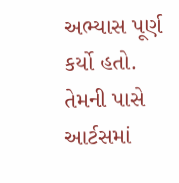અભ્યાસ પૂર્ણ કર્યો હતો. તેમની પાસે આર્ટસમાં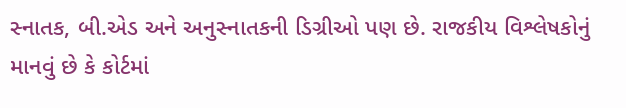સ્નાતક, બી.એડ અને અનુસ્નાતકની ડિગ્રીઓ પણ છે. રાજકીય વિશ્લેષકોનું માનવું છે કે કોર્ટમાં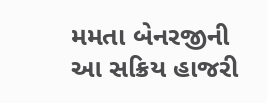મમતા બેનરજીની આ સક્રિય હાજરી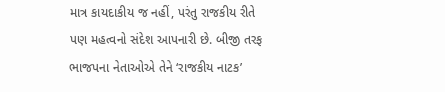માત્ર કાયદાકીય જ નહીં, પરંતુ રાજકીય રીતે પણ મહત્વનો સંદેશ આપનારી છે. બીજી તરફ ભાજપના નેતાઓએ તેને ‘રાજકીય નાટક’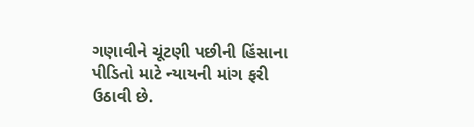ગણાવીને ચૂંટણી પછીની હિંસાના પીડિતો માટે ન્યાયની માંગ ફરી ઉઠાવી છે.